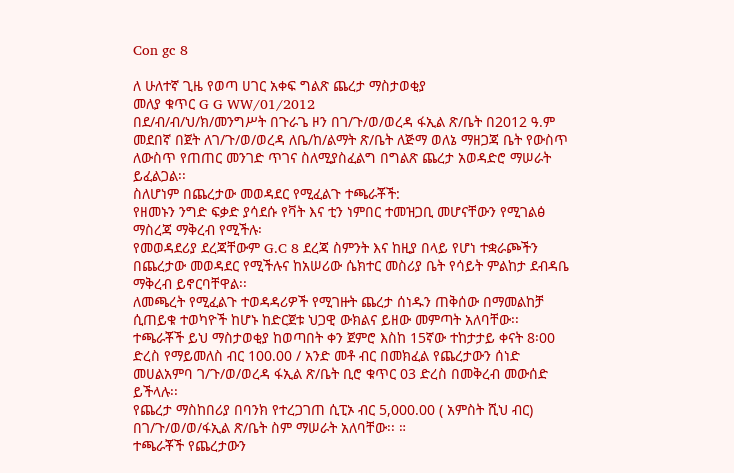Con gc 8

ለ ሁለተኛ ጊዜ የወጣ ሀገር አቀፍ ግልጽ ጨረታ ማስታወቂያ
መለያ ቁጥር G G WW/01/2012
በደ/ብ/ብ/ህ/ክ/መንግሥት በጉራጌ ዞን በገ/ጉ/ወ/ወረዳ ፋኢል ጽ/ቤት በ2012 ዓ.ም መደበኛ በጀት ለገ/ጉ/ወ/ወረዳ ለቤ/ከ/ልማት ጽ/ቤት ለጅማ ወለኔ ማዘጋጃ ቤት የውስጥ ለውስጥ የጠጠር መንገድ ጥገና ስለሚያስፈልግ በግልጽ ጨረታ አወዳድሮ ማሠራት ይፈልጋል፡፡
ስለሆነም በጨረታው መወዳደር የሚፈልጉ ተጫራቾች:
የዘመኑን ንግድ ፍቃድ ያሳደሱ የቫት እና ቲን ነምበር ተመዝጋቢ መሆናቸውን የሚገልፅ ማስረጃ ማቅረብ የሚችሉ፡
የመወዳደሪያ ደረጃቸውም G.C 8 ደረጃ ስምንት እና ከዚያ በላይ የሆነ ተቋራጮችን በጨረታው መወዳደር የሚችሉና ከአሠሪው ሴክተር መስሪያ ቤት የሳይት ምልከታ ደብዳቤ ማቅረብ ይኖርባቸዋል፡፡
ለመጫረት የሚፈልጉ ተወዳዳሪዎች የሚገዙት ጨረታ ሰነዱን ጠቅሰው በማመልከቻ ሲጠይቁ ተወካዮች ከሆኑ ከድርጀቱ ህጋዊ ውክልና ይዘው መምጣት አለባቸው፡፡
ተጫራቾች ይህ ማስታወቂያ ከወጣበት ቀን ጀምሮ እስከ 15ኛው ተከታታይ ቀናት 8፡00 ድረስ የማይመለስ ብር 100.00 / አንድ መቶ ብር በመክፈል የጨረታውን ሰነድ መሀልአምባ ገ/ጉ/ወ/ወረዳ ፋኢል ጽ/ቤት ቢሮ ቁጥር 03 ድረስ በመቅረብ መውሰድ ይችላሉ፡፡
የጨረታ ማስከበሪያ በባንክ የተረጋገጠ ሲፒኦ ብር 5,000.00 ( አምስት ሺህ ብር) በገ/ጉ/ወ/ወ/ፋኢል ጽ/ቤት ስም ማሠራት አለባቸው፡፡ ።
ተጫራቾች የጨረታውን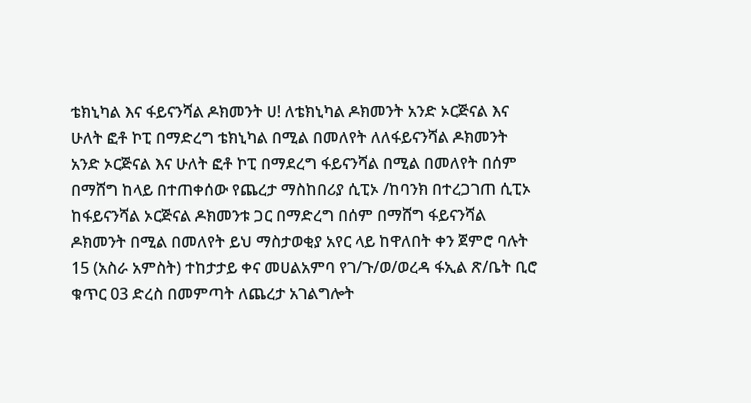ቴክኒካል እና ፋይናንሻል ዶክመንት ሀ! ለቴክኒካል ዶክመንት አንድ ኦርጅናል እና ሁለት ፎቶ ኮፒ በማድረግ ቴክኒካል በሚል በመለየት ለለፋይናንሻል ዶክመንት አንድ ኦርጅናል እና ሁለት ፎቶ ኮፒ በማደረግ ፋይናንሻል በሚል በመለየት በሰም በማሸግ ከላይ በተጠቀሰው የጨረታ ማስከበሪያ ሲፒኦ /ከባንክ በተረጋገጠ ሲፒኦ ከፋይናንሻል ኦርጅናል ዶክመንቱ ጋር በማድረግ በሰም በማሸግ ፋይናንሻል ዶክመንት በሚል በመለየት ይህ ማስታወቂያ አየር ላይ ከዋለበት ቀን ጀምሮ ባሉት 15 (አስራ አምስት) ተከታታይ ቀና መሀልአምባ የገ/ጉ/ወ/ወረዳ ፋኢል ጽ/ቤት ቢሮ ቁጥር 03 ድረስ በመምጣት ለጨረታ አገልግሎት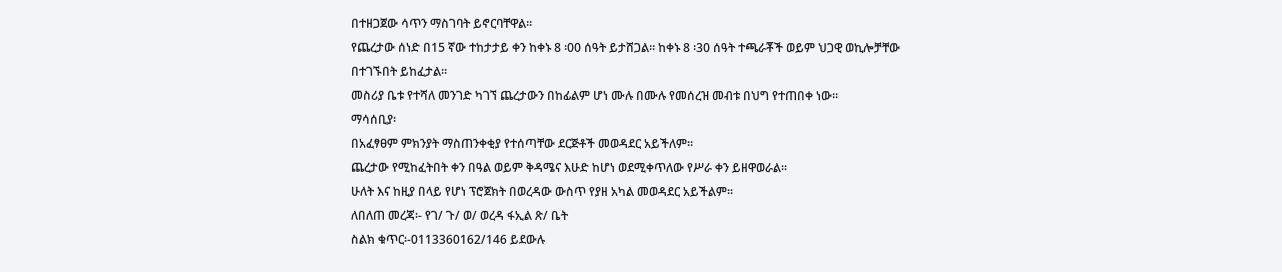በተዘጋጀው ሳጥን ማስገባት ይኖርባቸዋል፡፡
የጨረታው ሰነድ በ15 ኛው ተከታታይ ቀን ከቀኑ 8 ፡00 ሰዓት ይታሸጋል፡፡ ከቀኑ 8 ፡30 ሰዓት ተጫራቾች ወይም ህጋዊ ወኪሎቻቸው በተገኙበት ይከፈታል፡፡
መስሪያ ቤቱ የተሻለ መንገድ ካገኘ ጨረታውን በከፊልም ሆነ ሙሉ በሙሉ የመሰረዝ መብቱ በህግ የተጠበቀ ነው፡፡
ማሳሰቢያ፡
በአፈፃፀም ምክንያት ማስጠንቀቂያ የተሰጣቸው ደርጅቶች መወዳደር አይችለም፡፡
ጨረታው የሚከፈትበት ቀን በዓል ወይም ቅዳሜና እሁድ ከሆነ ወደሚቀጥለው የሥራ ቀን ይዘዋወራል፡፡
ሁለት እና ከዚያ በላይ የሆነ ፕሮጀክት በወረዳው ውስጥ የያዘ አካል መወዳደር አይችልም፡፡
ለበለጠ መረጃ፡- የገ/ ጉ/ ወ/ ወረዳ ፋኢል ጽ/ ቤት
ስልክ ቁጥር፡-0113360162/146 ይደውሉ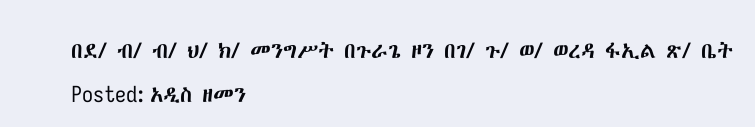በደ/ ብ/ ብ/ ህ/ ክ/ መንግሥት በጉራጌ ዞን በገ/ ጉ/ ወ/ ወረዳ ፋኢል ጽ/ ቤት
Posted: አዲስ ዘመን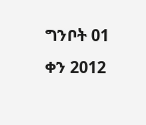ግንቦት 01 ቀን 2012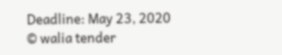Deadline: May 23, 2020
© walia tender